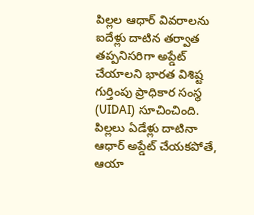పిల్లల ఆధార్ వివరాలను ఐదేళ్లు దాటిన తర్వాత తప్పనిసరిగా అప్డేట్ చేయాలని భారత విశిష్ట గుర్తింపు ప్రాధికార సంస్థ (UIDAI) సూచించింది. పిల్లలు ఏడేళ్లు దాటినా ఆధార్ అప్డేట్ చేయకపోతే, ఆయా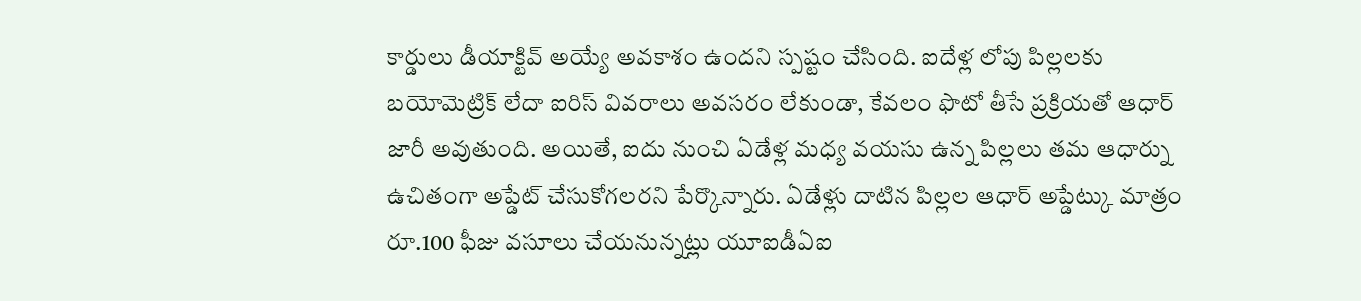కార్డులు డీయాక్టివ్ అయ్యే అవకాశం ఉందని స్పష్టం చేసింది. ఐదేళ్ల లోపు పిల్లలకు బయోమెట్రిక్ లేదా ఐరిస్ వివరాలు అవసరం లేకుండా, కేవలం ఫొటో తీసే ప్రక్రియతో ఆధార్ జారీ అవుతుంది. అయితే, ఐదు నుంచి ఏడేళ్ల మధ్య వయసు ఉన్న పిల్లలు తమ ఆధార్ను ఉచితంగా అప్డేట్ చేసుకోగలరని పేర్కొన్నారు. ఏడేళ్లు దాటిన పిల్లల ఆధార్ అప్డేట్కు మాత్రం రూ.100 ఫీజు వసూలు చేయనున్నట్లు యూఐడీఏఐ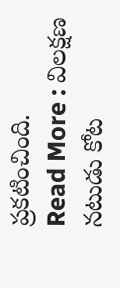ప్రకటించింది.
Read More : విలక్షణ నటుడు కోట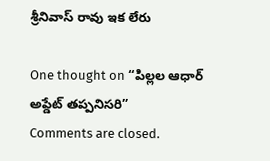శ్రీనివాస్ రావు ఇక లేరు

One thought on “పిల్లల ఆధార్ అప్డేట్ తప్పనిసరి”
Comments are closed.